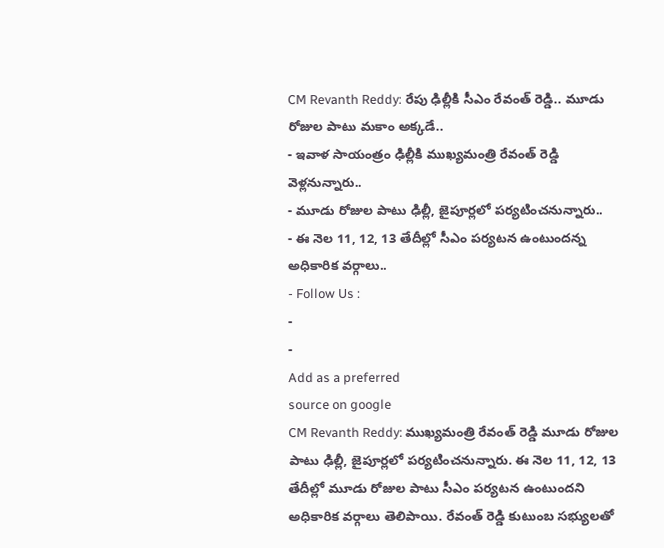CM Revanth Reddy: రేపు ఢిల్లీకి సీఎం రేవంత్ రెడ్డి.. మూడు రోజుల పాటు మకాం అక్కడే..
- ఇవాళ సాయంత్రం ఢిల్లీకి ముఖ్యమంత్రి రేవంత్ రెడ్డి వెళ్లనున్నారు..
- మూడు రోజుల పాటు ఢిల్లీ, జైపూర్లలో పర్యటించనున్నారు..
- ఈ నెల 11, 12, 13 తేదీల్లో సీఎం పర్యటన ఉంటుందన్న అధికారిక వర్గాలు..
- Follow Us :
-
-
Add as a preferred
source on google
CM Revanth Reddy: ముఖ్యమంత్రి రేవంత్ రెడ్డి మూడు రోజుల పాటు ఢిల్లీ, జైపూర్లలో పర్యటించనున్నారు. ఈ నెల 11, 12, 13 తేదీల్లో మూడు రోజుల పాటు సీఎం పర్యటన ఉంటుందని అధికారిక వర్గాలు తెలిపాయి. రేవంత్ రెడ్డి కుటుంబ సభ్యులతో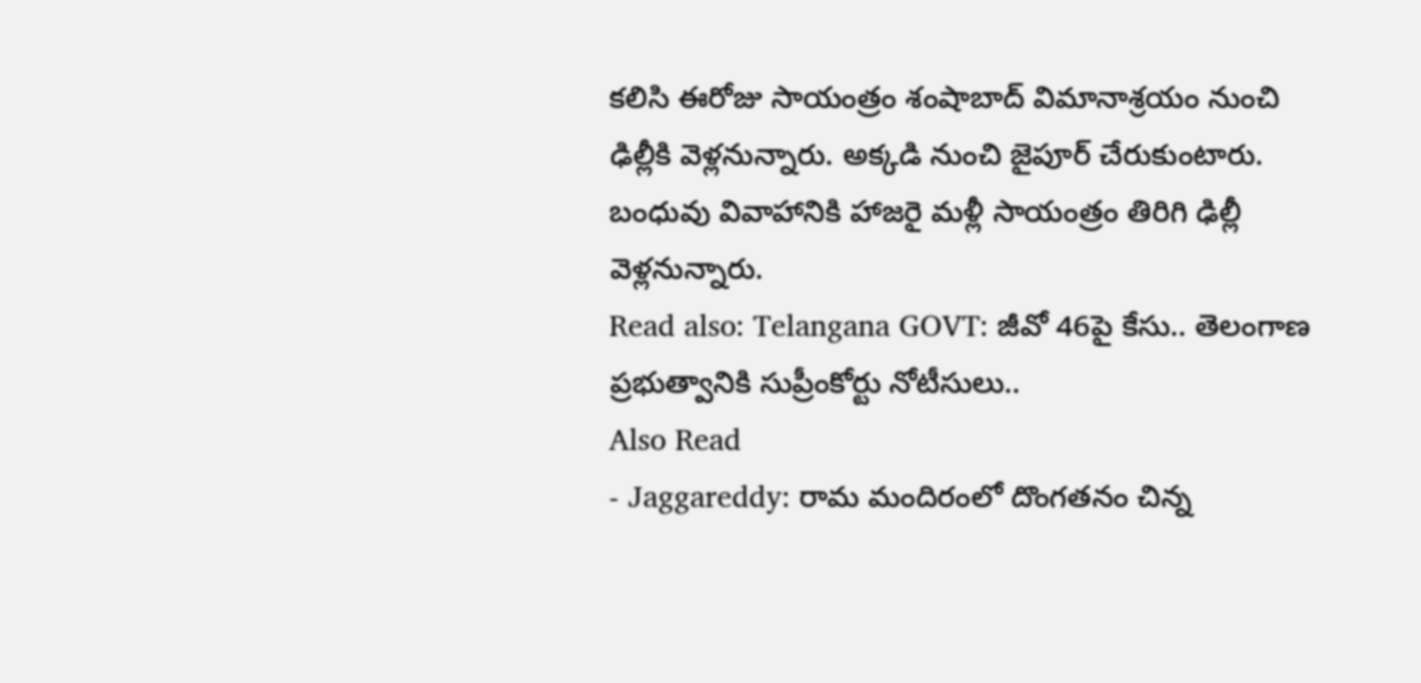కలిసి ఈరోజు సాయంత్రం శంషాబాద్ విమానాశ్రయం నుంచి ఢిల్లీకి వెళ్లనున్నారు. అక్కడి నుంచి జైపూర్ చేరుకుంటారు. బంధువు వివాహానికి హాజరై మళ్లీ సాయంత్రం తిరిగి ఢిల్లీ వెళ్లనున్నారు.
Read also: Telangana GOVT: జీవో 46పై కేసు.. తెలంగాణ ప్రభుత్వానికి సుప్రీంకోర్టు నోటీసులు..
Also Read
- Jaggareddy: రామ మందిరంలో దొంగతనం చిన్న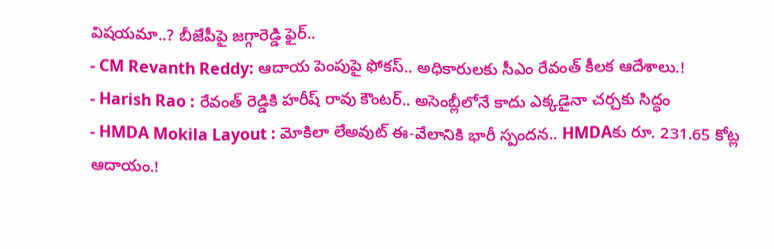విషయమా..? బీజేపీపై జగ్గారెడ్డి ఫైర్..
- CM Revanth Reddy: ఆదాయ పెంపుపై ఫోకస్.. అధికారులకు సీఎం రేవంత్ కీలక ఆదేశాలు.!
- Harish Rao : రేవంత్ రెడ్డికి హరీష్ రావు కౌంటర్.. అసెంబ్లీలోనే కాదు ఎక్కడైనా చర్చకు సిద్ధం
- HMDA Mokila Layout : మోకిలా లేఅవుట్ ఈ-వేలానికి భారీ స్పందన.. HMDAకు రూ. 231.65 కోట్ల ఆదాయం.!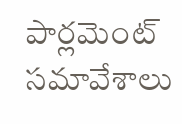పార్లమెంట్ సమావేశాలు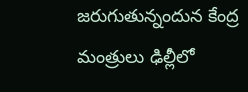జరుగుతున్నందున కేంద్ర మంత్రులు ఢిల్లీలో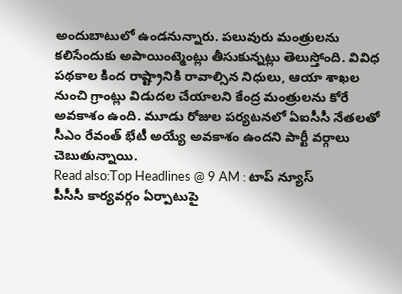అందుబాటులో ఉండనున్నారు. పలువురు మంత్రులను కలిసేందుకు అపాయింట్మెంట్లు తీసుకున్నట్లు తెలుస్తోంది. వివిధ పథకాల కింద రాష్ట్రానికి రావాల్సిన నిధులు, ఆయా శాఖల నుంచి గ్రాంట్లు విడుదల చేయాలని కేంద్ర మంత్రులను కోరే అవకాశం ఉంది. మూడు రోజుల పర్యటనలో ఏఐసీసీ నేతలతో సీఎం రేవంత్ భేటీ అయ్యే అవకాశం ఉందని పార్టీ వర్గాలు చెబుతున్నాయి.
Read also:Top Headlines @ 9 AM : టాప్ న్యూస్
పీసీసీ కార్యవర్గం ఏర్పాటుపై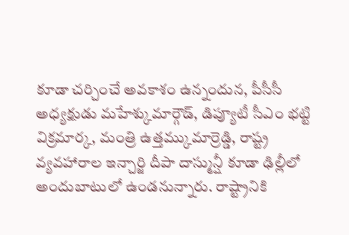కూడా చర్చించే అవకాశం ఉన్నందున, పీసీసీ అధ్యక్షుడు మహేశ్కుమార్గౌడ్, డిప్యూటీ సీఎం భట్టి విక్రమార్క, మంత్రి ఉత్తమ్కుమార్రెడ్డి, రాష్ట్ర వ్యవహారాల ఇన్చార్జి దీపా దాస్మున్షీ కూడా ఢిల్లీలో అందుబాటులో ఉండనున్నారు. రాష్ట్రానికి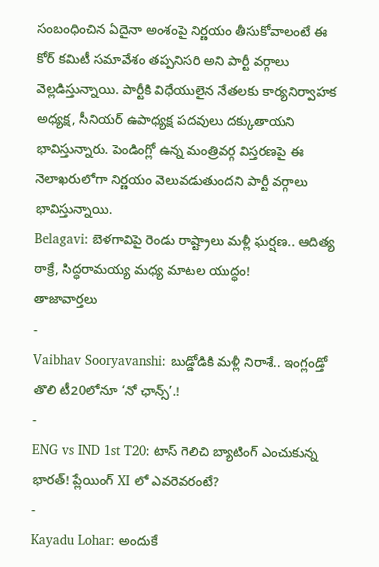సంబంధించిన ఏదైనా అంశంపై నిర్ణయం తీసుకోవాలంటే ఈ కోర్ కమిటీ సమావేశం తప్పనిసరి అని పార్టీ వర్గాలు వెల్లడిస్తున్నాయి. పార్టీకి విధేయులైన నేతలకు కార్యనిర్వాహక అధ్యక్ష, సీనియర్ ఉపాధ్యక్ష పదవులు దక్కుతాయని భావిస్తున్నారు. పెండింగ్లో ఉన్న మంత్రివర్గ విస్తరణపై ఈ నెలాఖరులోగా నిర్ణయం వెలువడుతుందని పార్టీ వర్గాలు భావిస్తున్నాయి.
Belagavi: బెళగావిపై రెండు రాష్ట్రాలు మళ్లీ ఘర్షణ.. ఆదిత్య ఠాక్రే, సిద్ధరామయ్య మధ్య మాటల యుద్ధం!
తాజావార్తలు
-
Vaibhav Sooryavanshi: బుడ్డోడికి మళ్లీ నిరాశే.. ఇంగ్లండ్తో తొలి టీ20లోనూ ‘నో ఛాన్స్’.!
-
ENG vs IND 1st T20: టాస్ గెలిచి బ్యాటింగ్ ఎంచుకున్న భారత్! ప్లేయింగ్ XI లో ఎవరెవరంటే?
-
Kayadu Lohar: అందుకే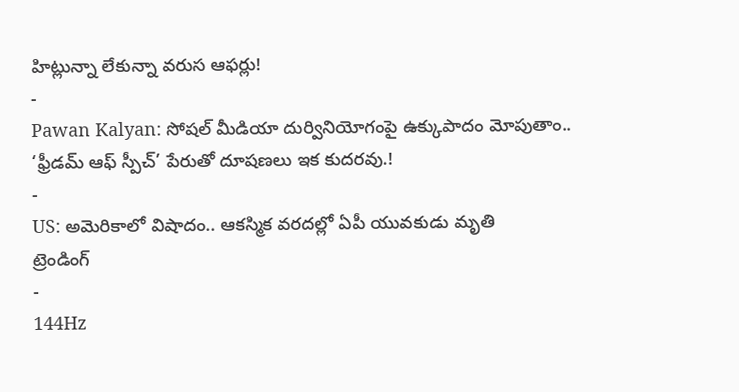హిట్లున్నా లేకున్నా వరుస ఆఫర్లు!
-
Pawan Kalyan: సోషల్ మీడియా దుర్వినియోగంపై ఉక్కుపాదం మోపుతాం.. ‘ఫ్రీడమ్ ఆఫ్ స్పీచ్’ పేరుతో దూషణలు ఇక కుదరవు.!
-
US: అమెరికాలో విషాదం.. ఆకస్మిక వరదల్లో ఏపీ యువకుడు మృతి
ట్రెండింగ్
-
144Hz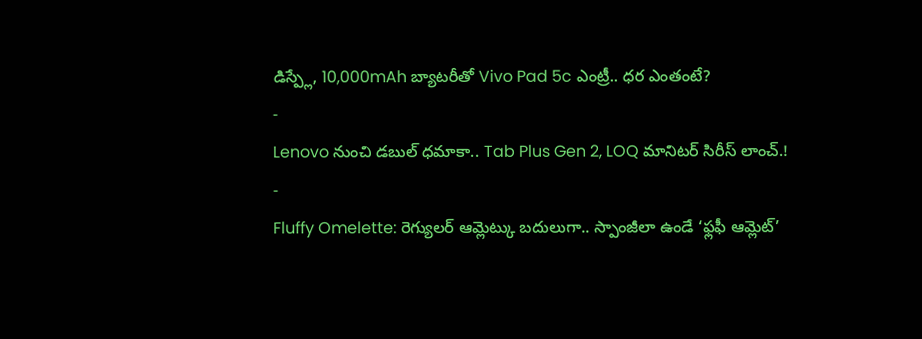డిస్ప్లే, 10,000mAh బ్యాటరీతో Vivo Pad 5c ఎంట్రీ.. ధర ఎంతంటే?
-
Lenovo నుంచి డబుల్ ధమాకా.. Tab Plus Gen 2, LOQ మానిటర్ సిరీస్ లాంచ్.!
-
Fluffy Omelette: రెగ్యులర్ ఆమ్లెట్కు బదులుగా.. స్పాంజీలా ఉండే ‘ఫ్లఫీ ఆమ్లెట్’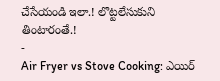చేసేయండి ఇలా.! లొట్టలేసుకుని తింటారంతే.!
-
Air Fryer vs Stove Cooking: ఎయిర్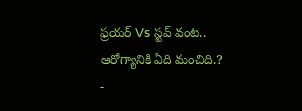ఫ్రయర్ Vs స్టవ్ వంట.. ఆరోగ్యానికి ఏది మంచిది.?
-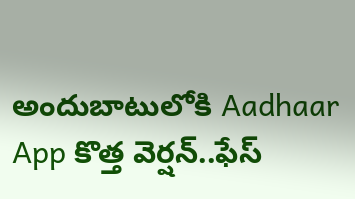అందుబాటులోకి Aadhaar App కొత్త వెర్షన్..ఫేస్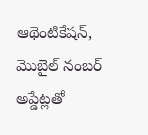ఆథెంటికేషన్, మొబైల్ నంబర్ అప్డేట్లతో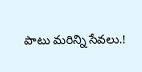పాటు మరిన్ని సేవలు.!